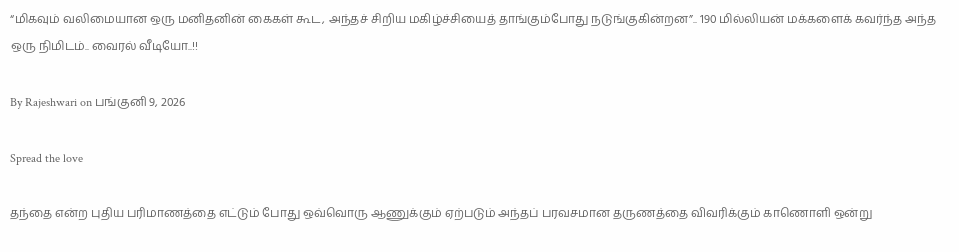“மிகவும் வலிமையான ஒரு மனிதனின் கைகள் கூட, அந்தச் சிறிய மகிழ்ச்சியைத் தாங்கும்போது நடுங்குகின்றன”.. 190 மில்லியன் மக்களைக் கவர்ந்த அந்த ஒரு நிமிடம்.. வைரல் வீடியோ..!!

By Rajeshwari on பங்குனி 9, 2026

Spread the love

தந்தை என்ற புதிய பரிமாணத்தை எட்டும் போது ஒவ்வொரு ஆணுக்கும் ஏற்படும் அந்தப் பரவசமான தருணத்தை விவரிக்கும் காணொளி ஒன்று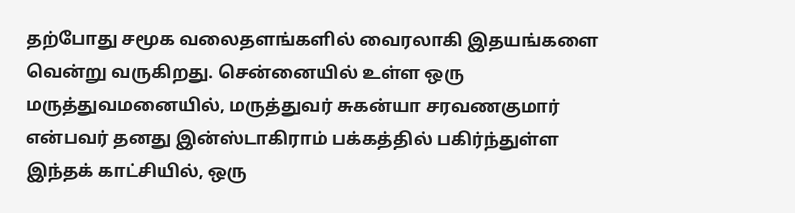தற்போது சமூக வலைதளங்களில் வைரலாகி இதயங்களை வென்று வருகிறது. சென்னையில் உள்ள ஒரு மருத்துவமனையில், மருத்துவர் சுகன்யா சரவணகுமார் என்பவர் தனது இன்ஸ்டாகிராம் பக்கத்தில் பகிர்ந்துள்ள இந்தக் காட்சியில், ஒரு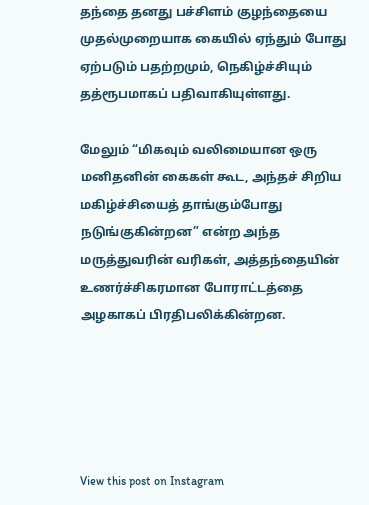தந்தை தனது பச்சிளம் குழந்தையை முதல்முறையாக கையில் ஏந்தும் போது ஏற்படும் பதற்றமும், நெகிழ்ச்சியும் தத்ரூபமாகப் பதிவாகியுள்ளது.

மேலும் “மிகவும் வலிமையான ஒரு மனிதனின் கைகள் கூட, அந்தச் சிறிய மகிழ்ச்சியைத் தாங்கும்போது நடுங்குகின்றன” என்ற அந்த மருத்துவரின் வரிகள், அத்தந்தையின் உணர்ச்சிகரமான போராட்டத்தை அழகாகப் பிரதிபலிக்கின்றன.





View this post on Instagram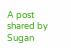A post shared by Sugan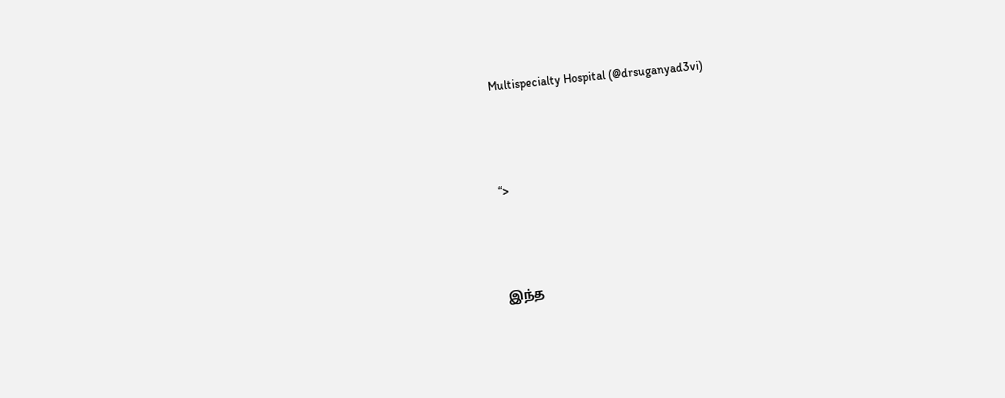Multispecialty Hospital (@drsuganyad3vi)



“>



இந்த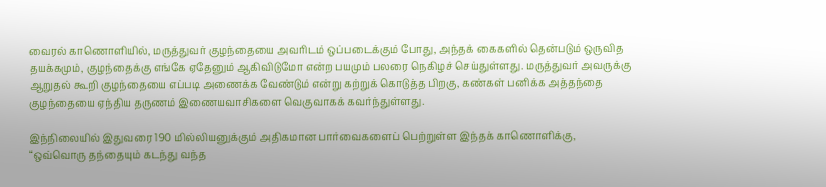வைரல் காணொளியில், மருத்துவர் குழந்தையை அவரிடம் ஒப்படைக்கும் போது, அந்தக் கைகளில் தென்படும் ஒருவித தயக்கமும், குழந்தைக்கு எங்கே ஏதேனும் ஆகிவிடுமோ என்ற பயமும் பலரை நெகிழச் செய்துள்ளது. மருத்துவர் அவருக்கு ஆறுதல் கூறி குழந்தையை எப்படி அணைக்க வேண்டும் என்று கற்றுக் கொடுத்த பிறகு, கண்கள் பனிக்க அத்தந்தை குழந்தையை ஏந்திய தருணம் இணையவாசிகளை வெகுவாகக் கவர்ந்துள்ளது.

இந்நிலையில் இதுவரை 190 மில்லியனுக்கும் அதிகமான பார்வைகளைப் பெற்றுள்ள இந்தக் காணொளிக்கு, “ஒவ்வொரு தந்தையும் கடந்து வந்த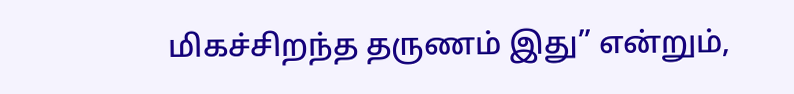மிகச்சிறந்த தருணம் இது” என்றும்,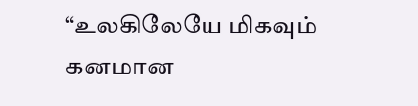“உலகிலேயே மிகவும் கனமான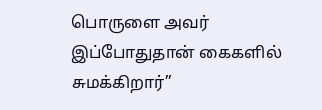பொருளை அவர் இப்போதுதான் கைகளில் சுமக்கிறார்”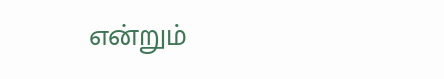என்றும்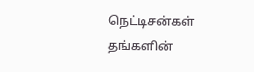நெட்டிசன்கள் தங்களின்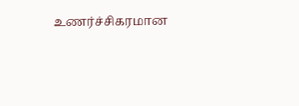உணர்ச்சிகரமான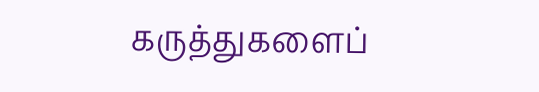கருத்துகளைப்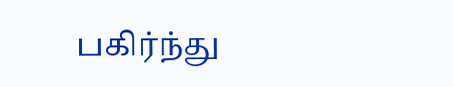பகிர்ந்து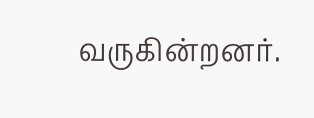வருகின்றனர்.